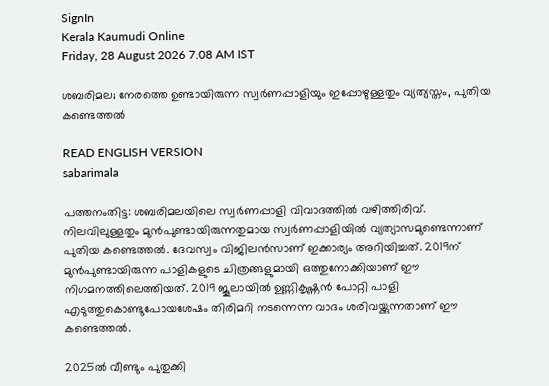SignIn
Kerala Kaumudi Online
Friday, 28 August 2026 7.08 AM IST

ശബരിമല; നേരത്തെ ഉണ്ടായിരുന്ന സ്വർണപ്പാളിയും ഇപ്പോഴുള്ളതും വ്യത്യസ്തം, പുതിയ കണ്ടെത്തൽ

READ ENGLISH VERSION
sabarimala

പത്തനംതിട്ട: ശബരിമലയിലെ സ്വർണപ്പാളി വിവാദത്തിൽ വഴിത്തിരിവ്. നിലവിലുള്ളതും മുൻപുണ്ടായിരുന്നതുമായ സ്വ‌ർണപ്പാളിയിൽ വ്യത്യാസമുണ്ടെന്നാണ് പുതിയ കണ്ടെത്തൽ. ദേവസ്വം വിജിലൻസാണ് ഇക്കാര്യം അറിയിച്ചത്. 2019ന് മുൻപുണ്ടായിരുന്ന പാളികളുടെ ചിത്രങ്ങളുമായി ഒത്തുനോക്കിയാണ് ഈ നിഗമനത്തിലെത്തിയത്. 2019 ജൂലായിൽ ഉണ്ണികൃഷ്ണൻ പോറ്റി പാളി എടുത്തുകൊണ്ടുപോയശേഷം തിരിമറി നടന്നെന്ന വാദം ശരിവയ്ക്കുന്നതാണ് ഈ കണ്ടെത്തൽ.

2025ൽ വീണ്ടും പുതുക്കി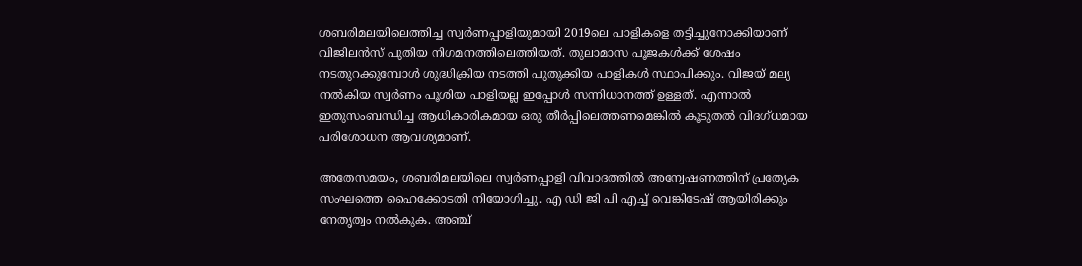ശബരിമലയിലെത്തിച്ച സ്വർണപ്പാളിയുമായി 2019ലെ പാളികളെ തട്ടിച്ചുനോക്കിയാണ് വിജിലൻസ് പുതിയ നിഗമനത്തിലെത്തിയത്. തുലാമാസ പൂജകൾക്ക് ശേഷം നടതുറക്കുമ്പോൾ ശുദ്ധിക്രിയ നടത്തി പുതുക്കിയ പാളികൾ സ്ഥാപിക്കും. വിജയ് മല്യ നൽകിയ സ്വർണം പൂശിയ പാളിയല്ല ഇപ്പോൾ സന്നിധാനത്ത് ഉള്ളത്. എന്നാൽ ഇതുസംബന്ധിച്ച ആധികാരികമായ ഒരു തീർപ്പിലെത്തണമെങ്കിൽ കൂടുതൽ വിദഗ്ധമായ പരിശോധന ആവശ്യമാണ്.

അതേസമയം, ശബരിമലയിലെ സ്വർണപ്പാളി വിവാദത്തിൽ അന്വേഷണത്തിന് പ്രത്യേക സംഘത്തെ ഹൈക്കോടതി നിയോഗിച്ചു. എ ഡി ജി പി എച്ച് വെങ്കിടേഷ് ആയിരിക്കും നേതൃത്വം നൽകുക. അഞ്ച്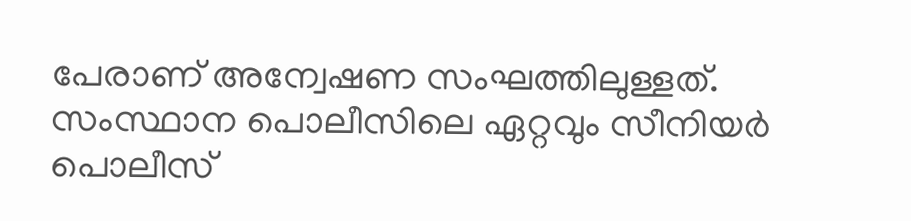പേരാണ് അന്വേഷണ സംഘത്തിലുള്ളത്. സംസ്ഥാന പൊലീസിലെ ഏറ്റവും സീനിയർ പൊലീസ്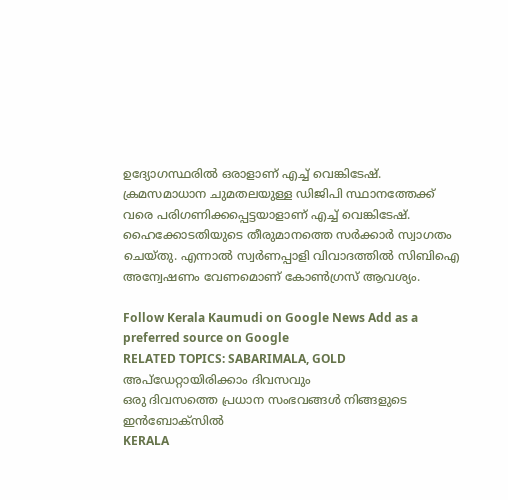ഉദ്യോഗസ്ഥരിൽ ഒരാളാണ് എച്ച് വെങ്കിടേഷ്. ക്രമസമാധാന ചുമതലയുള്ള ഡിജിപി സ്ഥാനത്തേക്ക് വരെ പരിഗണിക്കപ്പെട്ടയാളാണ് എച്ച് വെങ്കിടേഷ്. ഹൈക്കോടതിയുടെ തീരുമാനത്തെ സർക്കാർ സ്വാഗതം ചെയ്‌തു. എന്നാൽ സ്വർണപ്പാളി വിവാദത്തിൽ സിബിഐ അന്വേഷണം വേണമൊണ് കോൺഗ്രസ് ആവശ്യം.

Follow Kerala Kaumudi on Google News Add as a preferred source on Google
RELATED TOPICS: SABARIMALA, GOLD
അപ്ഡേറ്റായിരിക്കാം ദിവസവും
ഒരു ദിവസത്തെ പ്രധാന സംഭവങ്ങൾ നിങ്ങളുടെ ഇൻബോക്സിൽ
KERALA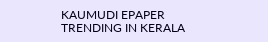KAUMUDI EPAPER
TRENDING IN KERALA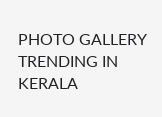PHOTO GALLERY
TRENDING IN KERALA